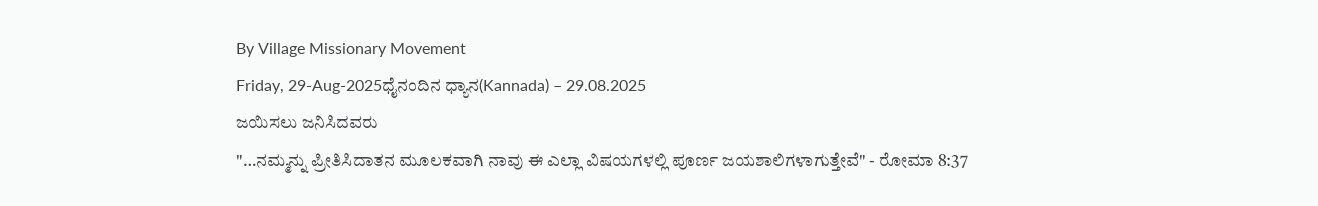By Village Missionary Movement
Friday, 29-Aug-2025ಧೈನಂದಿನ ಧ್ಯಾನ(Kannada) – 29.08.2025
ಜಯಿಸಲು ಜನಿಸಿದವರು
"…ನಮ್ಮನ್ನು ಪ್ರೀತಿಸಿದಾತನ ಮೂಲಕವಾಗಿ ನಾವು ಈ ಎಲ್ಲಾ ವಿಷಯಗಳಲ್ಲಿ ಪೂರ್ಣ ಜಯಶಾಲಿಗಳಾಗುತ್ತೇವೆ" - ರೋಮಾ 8:37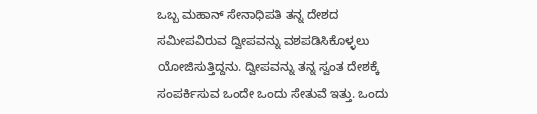ಒಬ್ಬ ಮಹಾನ್ ಸೇನಾಧಿಪತಿ ತನ್ನ ದೇಶದ ಸಮೀಪವಿರುವ ದ್ವೀಪವನ್ನು ವಶಪಡಿಸಿಕೊಳ್ಳಲು ಯೋಜಿಸುತ್ತಿದ್ದನು. ದ್ವೀಪವನ್ನು ತನ್ನ ಸ್ವಂತ ದೇಶಕ್ಕೆ ಸಂಪರ್ಕಿಸುವ ಒಂದೇ ಒಂದು ಸೇತುವೆ ಇತ್ತು. ಒಂದು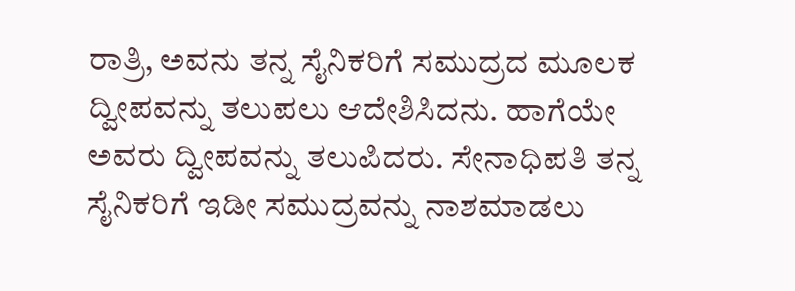ರಾತ್ರಿ, ಅವನು ತನ್ನ ಸೈನಿಕರಿಗೆ ಸಮುದ್ರದ ಮೂಲಕ ದ್ವೀಪವನ್ನು ತಲುಪಲು ಆದೇಶಿಸಿದನು. ಹಾಗೆಯೇ ಅವರು ದ್ವೀಪವನ್ನು ತಲುಪಿದರು. ಸೇನಾಧಿಪತಿ ತನ್ನ ಸೈನಿಕರಿಗೆ ಇಡೀ ಸಮುದ್ರವನ್ನು ನಾಶಮಾಡಲು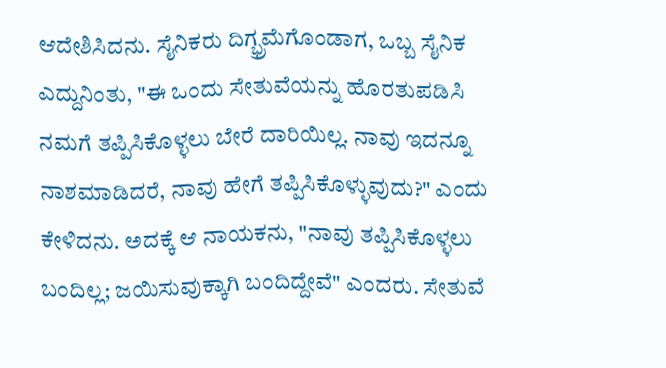ಆದೇಶಿಸಿದನು. ಸೈನಿಕರು ದಿಗ್ಭ್ರಮೆಗೊಂಡಾಗ, ಒಬ್ಬ ಸೈನಿಕ ಎದ್ದುನಿಂತು, "ಈ ಒಂದು ಸೇತುವೆಯನ್ನು ಹೊರತುಪಡಿಸಿ ನಮಗೆ ತಪ್ಪಿಸಿಕೊಳ್ಳಲು ಬೇರೆ ದಾರಿಯಿಲ್ಲ. ನಾವು ಇದನ್ನೂ ನಾಶಮಾಡಿದರೆ, ನಾವು ಹೇಗೆ ತಪ್ಪಿಸಿಕೊಳ್ಳುವುದು?" ಎಂದು ಕೇಳಿದನು. ಅದಕ್ಕೆ ಆ ನಾಯಕನು, "ನಾವು ತಪ್ಪಿಸಿಕೊಳ್ಳಲು ಬಂದಿಲ್ಲ; ಜಯಿಸುವುಕ್ಕಾಗಿ ಬಂದಿದ್ದೇವೆ" ಎಂದರು. ಸೇತುವೆ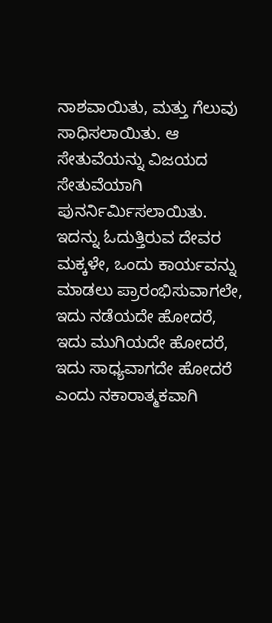ನಾಶವಾಯಿತು, ಮತ್ತು ಗೆಲುವು ಸಾಧಿಸಲಾಯಿತು. ಆ ಸೇತುವೆಯನ್ನು ವಿಜಯದ ಸೇತುವೆಯಾಗಿ ಪುನರ್ನಿರ್ಮಿಸಲಾಯಿತು.
ಇದನ್ನು ಓದುತ್ತಿರುವ ದೇವರ ಮಕ್ಕಳೇ, ಒಂದು ಕಾರ್ಯವನ್ನು ಮಾಡಲು ಪ್ರಾರಂಭಿಸುವಾಗಲೇ, ಇದು ನಡೆಯದೇ ಹೋದರೆ, ಇದು ಮುಗಿಯದೇ ಹೋದರೆ, ಇದು ಸಾಧ್ಯವಾಗದೇ ಹೋದರೆ ಎಂದು ನಕಾರಾತ್ಮಕವಾಗಿ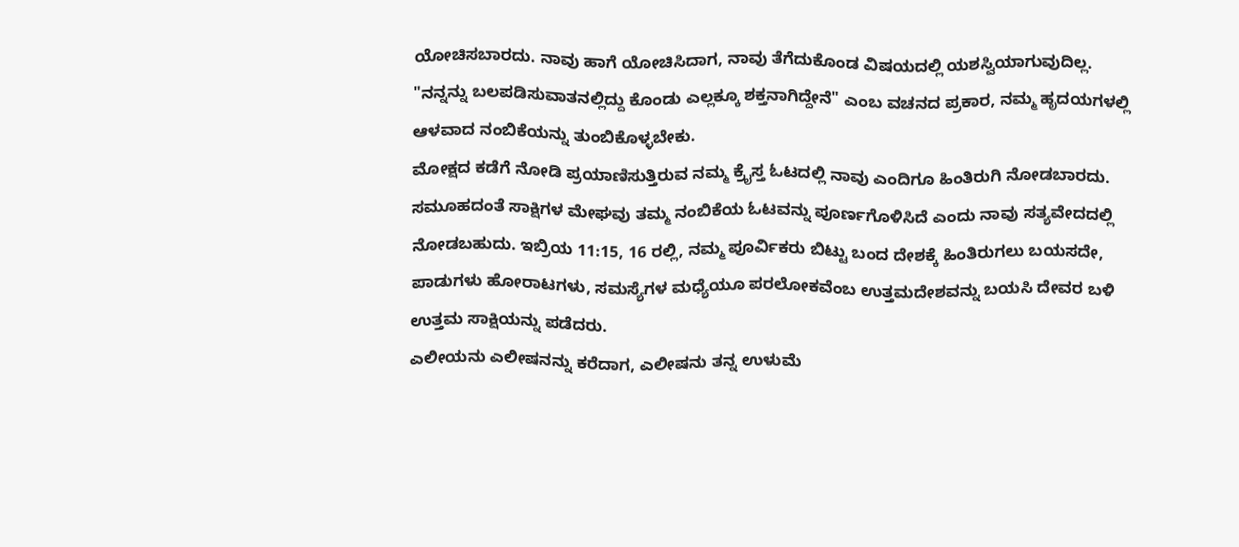ಯೋಚಿಸಬಾರದು. ನಾವು ಹಾಗೆ ಯೋಚಿಸಿದಾಗ, ನಾವು ತೆಗೆದುಕೊಂಡ ವಿಷಯದಲ್ಲಿ ಯಶಸ್ವಿಯಾಗುವುದಿಲ್ಲ. "ನನ್ನನ್ನು ಬಲಪಡಿಸುವಾತನಲ್ಲಿದ್ದು ಕೊಂಡು ಎಲ್ಲಕ್ಕೂ ಶಕ್ತನಾಗಿದ್ದೇನೆ" ಎಂಬ ವಚನದ ಪ್ರಕಾರ, ನಮ್ಮ ಹೃದಯಗಳಲ್ಲಿ ಆಳವಾದ ನಂಬಿಕೆಯನ್ನು ತುಂಬಿಕೊಳ್ಳಬೇಕು.
ಮೋಕ್ಷದ ಕಡೆಗೆ ನೋಡಿ ಪ್ರಯಾಣಿಸುತ್ತಿರುವ ನಮ್ಮ ಕ್ರೈಸ್ತ ಓಟದಲ್ಲಿ ನಾವು ಎಂದಿಗೂ ಹಿಂತಿರುಗಿ ನೋಡಬಾರದು. ಸಮೂಹದಂತೆ ಸಾಕ್ಷಿಗಳ ಮೇಘವು ತಮ್ಮ ನಂಬಿಕೆಯ ಓಟವನ್ನು ಪೂರ್ಣಗೊಳಿಸಿದೆ ಎಂದು ನಾವು ಸತ್ಯವೇದದಲ್ಲಿ ನೋಡಬಹುದು. ಇಬ್ರಿಯ 11:15, 16 ರಲ್ಲಿ, ನಮ್ಮ ಪೂರ್ವಿಕರು ಬಿಟ್ಟು ಬಂದ ದೇಶಕ್ಕೆ ಹಿಂತಿರುಗಲು ಬಯಸದೇ, ಪಾಡುಗಳು ಹೋರಾಟಗಳು, ಸಮಸ್ಯೆಗಳ ಮಧ್ಯೆಯೂ ಪರಲೋಕವೆಂಬ ಉತ್ತಮದೇಶವನ್ನು ಬಯಸಿ ದೇವರ ಬಳಿ ಉತ್ತಮ ಸಾಕ್ಷಿಯನ್ನು ಪಡೆದರು.
ಎಲೀಯನು ಎಲೀಷನನ್ನು ಕರೆದಾಗ, ಎಲೀಷನು ತನ್ನ ಉಳುಮೆ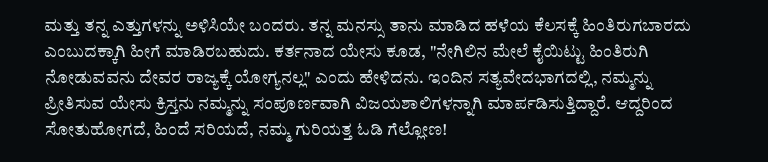ಮತ್ತು ತನ್ನ ಎತ್ತುಗಳನ್ನು ಅಳಿಸಿಯೇ ಬಂದರು. ತನ್ನ ಮನಸ್ಸು ತಾನು ಮಾಡಿದ ಹಳೆಯ ಕೆಲಸಕ್ಕೆ ಹಿಂತಿರುಗಬಾರದು ಎಂಬುದಕ್ಕಾಗಿ ಹೀಗೆ ಮಾಡಿರಬಹುದು. ಕರ್ತನಾದ ಯೇಸು ಕೂಡ, "ನೇಗಿಲಿನ ಮೇಲೆ ಕೈಯಿಟ್ಟು ಹಿಂತಿರುಗಿ ನೋಡುವವನು ದೇವರ ರಾಜ್ಯಕ್ಕೆ ಯೋಗ್ಯನಲ್ಲ" ಎಂದು ಹೇಳಿದನು. ಇಂದಿನ ಸತ್ಯವೇದಭಾಗದಲ್ಲಿ, ನಮ್ಮನ್ನು ಪ್ರೀತಿಸುವ ಯೇಸು ಕ್ರಿಸ್ತನು ನಮ್ಮನ್ನು ಸಂಪೂರ್ಣವಾಗಿ ವಿಜಯಶಾಲಿಗಳನ್ನಾಗಿ ಮಾರ್ಪಡಿಸುತ್ತಿದ್ದಾರೆ. ಆದ್ದರಿಂದ ಸೋತುಹೋಗದೆ, ಹಿಂದೆ ಸರಿಯದೆ, ನಮ್ಮ ಗುರಿಯತ್ತ ಓಡಿ ಗೆಲ್ಲೋಣ!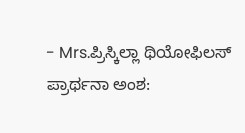- Mrs.ಪ್ರಿಸ್ಕಿಲ್ಲಾ ಥಿಯೋಫಿಲಸ್
ಪ್ರಾರ್ಥನಾ ಅಂಶ: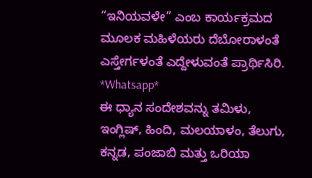“ಇನಿಯವಳೇ” ಎಂಬ ಕಾರ್ಯಕ್ರಮದ ಮೂಲಕ ಮಹಿಳೆಯರು ದೆಬೋರಾಳಂತೆ ಎಸ್ತೇರ್ಗಳಂತೆ ಎದ್ದೇಳುವಂತೆ ಪ್ರಾರ್ಥಿಸಿರಿ.
*Whatsapp*
ಈ ಧ್ಯಾನ ಸಂದೇಶವನ್ನು ತಮಿಳು, ಇಂಗ್ಲಿಷ್, ಹಿಂದಿ, ಮಲಯಾಳಂ, ತೆಲುಗು, ಕನ್ನಡ, ಪಂಜಾಬಿ ಮತ್ತು ಒರಿಯಾ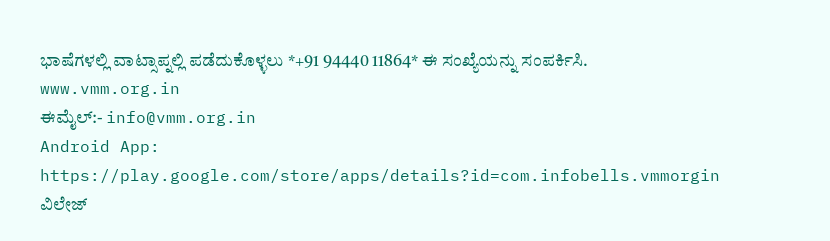ಭಾಷೆಗಳಲ್ಲಿ ವಾಟ್ಸಾಪ್ನಲ್ಲಿ ಪಡೆದುಕೊಳ್ಳಲು *+91 94440 11864* ಈ ಸಂಖ್ಯೆಯನ್ನು ಸಂಪರ್ಕಿಸಿ.
www.vmm.org.in
ಈಮೈಲ್:- info@vmm.org.in
Android App: https://play.google.com/store/apps/details?id=com.infobells.vmmorgin
ವಿಲೇಜ್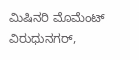ಮಿಷಿನರಿ ಮೊಮೆಂಟ್ ವಿರುಧುನಗರ್,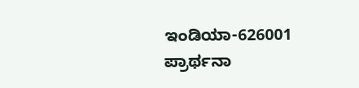ಇಂಡಿಯಾ-626001
ಪ್ರಾರ್ಥನಾ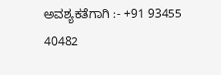ಅವಶ್ಯಕತೆಗಾಗಿ :- +91 93455 40482